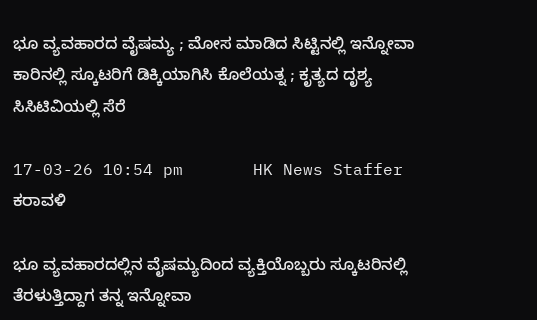ಭೂ ವ್ಯವಹಾರದ ವೈಷಮ್ಯ ; ಮೋಸ ಮಾಡಿದ ಸಿಟ್ಟಿನಲ್ಲಿ ಇನ್ನೋವಾ ಕಾರಿನಲ್ಲಿ ಸ್ಕೂಟರಿಗೆ ಡಿಕ್ಕಿಯಾಗಿಸಿ ಕೊಲೆಯತ್ನ ; ಕೃತ್ಯದ ದೃಶ್ಯ ಸಿಸಿಟಿವಿಯಲ್ಲಿ ಸೆರೆ

17-03-26 10:54 pm       HK News Staffer   ಕರಾವಳಿ

ಭೂ ವ್ಯವಹಾರದಲ್ಲಿನ ವೈಷಮ್ಯದಿಂದ ವ್ಯಕ್ತಿಯೊಬ್ಬರು ಸ್ಕೂಟರಿನಲ್ಲಿ ತೆರಳುತ್ತಿದ್ದಾಗ ತನ್ನ ಇನ್ನೋವಾ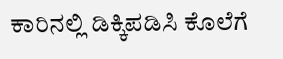ಕಾರಿನಲ್ಲಿ ಡಿಕ್ಕಿಪಡಿಸಿ ಕೊಲೆಗೆ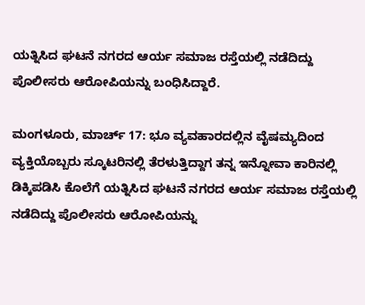ಯತ್ನಿಸಿದ ಘಟನೆ ನಗರದ ಆರ್ಯ ಸಮಾಜ ರಸ್ತೆಯಲ್ಲಿ ನಡೆದಿದ್ದು ಪೊಲೀಸರು ಆರೋಪಿಯನ್ನು ಬಂಧಿಸಿದ್ದಾರೆ.

ಮಂಗಳೂರು, ಮಾರ್ಚ್ 17: ಭೂ ವ್ಯವಹಾರದಲ್ಲಿನ ವೈಷಮ್ಯದಿಂದ ವ್ಯಕ್ತಿಯೊಬ್ಬರು ಸ್ಕೂಟರಿನಲ್ಲಿ ತೆರಳುತ್ತಿದ್ದಾಗ ತನ್ನ ಇನ್ನೋವಾ ಕಾರಿನಲ್ಲಿ ಡಿಕ್ಕಿಪಡಿಸಿ ಕೊಲೆಗೆ ಯತ್ನಿಸಿದ ಘಟನೆ ನಗರದ ಆರ್ಯ ಸಮಾಜ ರಸ್ತೆಯಲ್ಲಿ ನಡೆದಿದ್ದು ಪೊಲೀಸರು ಆರೋಪಿಯನ್ನು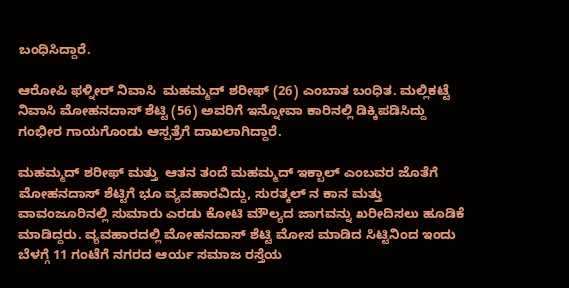ಬಂಧಿಸಿದ್ದಾರೆ.

ಆರೋಪಿ ಫಳ್ನೀರ್ ನಿವಾಸಿ  ಮಹಮ್ಮದ್ ಶರೀಫ್ (26) ಎಂಬಾತ ಬಂಧಿತ. ಮಲ್ಲಿಕಟ್ಟೆ ನಿವಾಸಿ ಮೋಹನದಾಸ್ ಶೆಟ್ಟಿ (56) ಅವರಿಗೆ ಇನ್ನೋವಾ ಕಾರಿನಲ್ಲಿ ಡಿಕ್ಕಿಪಡಿಸಿದ್ದು ಗಂಭೀರ ಗಾಯಗೊಂಡು ಆಸ್ಪತ್ರೆಗೆ ದಾಖಲಾಗಿದ್ದಾರೆ.

ಮಹಮ್ಮದ್ ಶರೀಫ್ ಮತ್ತು  ಆತನ ತಂದೆ ಮಹಮ್ಮದ್ ಇಕ್ಬಾಲ್ ಎಂಬವರ ಜೊತೆಗೆ ಮೋಹನದಾಸ್ ಶೆಟ್ಟಿಗೆ ಭೂ ವ್ಯವಹಾರವಿದ್ದು, ಸುರತ್ಕಲ್ ನ ಕಾನ ಮತ್ತು ವಾವಂಜೂರಿನಲ್ಲಿ ಸುಮಾರು ಎರಡು ಕೋಟಿ ಮೌಲ್ಯದ ಜಾಗವನ್ನು ಖರೀದಿಸಲು ಹೂಡಿಕೆ ಮಾಡಿದ್ದರು. ವ್ಯವಹಾರದಲ್ಲಿ ಮೋಹನದಾಸ್ ಶೆಟ್ಟಿ ಮೋಸ ಮಾಡಿದ ಸಿಟ್ಟಿನಿಂದ ಇಂದು ಬೆಳಗ್ಗೆ 11 ಗಂಟೆಗೆ ನಗರದ ಆರ್ಯ ಸಮಾಜ ರಸ್ತೆಯ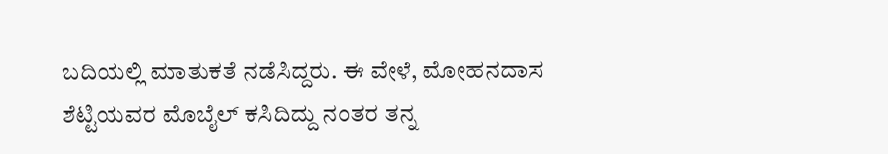ಬದಿಯಲ್ಲಿ ಮಾತುಕತೆ ನಡೆಸಿದ್ದರು. ಈ ವೇಳೆ, ಮೋಹನದಾಸ ಶೆಟ್ಟಿಯವರ ಮೊಬೈಲ್ ಕಸಿದಿದ್ದು ನಂತರ ತನ್ನ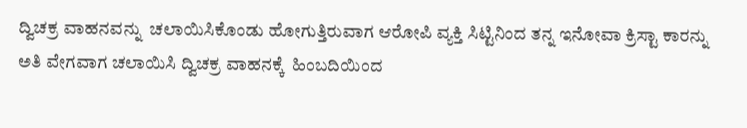ದ್ವಿಚಕ್ರ ವಾಹನವನ್ನು  ಚಲಾಯಿಸಿಕೊಂಡು ಹೋಗುತ್ತಿರುವಾಗ ಆರೋಪಿ ವ್ಯಕ್ತಿ ಸಿಟ್ಟಿನಿಂದ ತನ್ನ ಇನೋವಾ ಕ್ರಿಸ್ಟಾ ಕಾರನ್ನು ಅತಿ ವೇಗವಾಗ ಚಲಾಯಿಸಿ ದ್ವಿಚಕ್ರ ವಾಹನಕ್ಕೆ  ಹಿಂಬದಿಯಿಂದ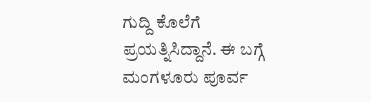ಗುದ್ದಿ ಕೊಲೆಗೆ ಪ್ರಯತ್ನಿಸಿದ್ದಾನೆ. ಈ ಬಗ್ಗೆ ಮಂಗಳೂರು ಪೂರ್ವ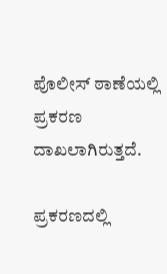ಪೊಲೀಸ್ ಠಾಣೆಯಲ್ಲಿ ಪ್ರಕರಣ ದಾಖಲಾಗಿರುತ್ತದೆ.

ಪ್ರಕರಣದಲ್ಲಿ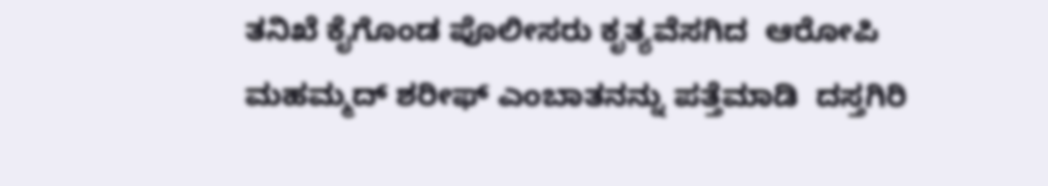ತನಿಖೆ ಕೈಗೊಂಡ ಪೊಲೀಸರು ಕೃತ್ಯವೆಸಗಿದ  ಆರೋಪಿ ಮಹಮ್ಮದ್ ಶರೀಫ್ ಎಂಬಾತನನ್ನು ಪತ್ತೆಮಾಡಿ  ದಸ್ತಗಿರಿ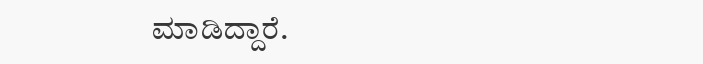ಮಾಡಿದ್ದಾರೆ.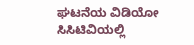ಘಟನೆಯ ವಿಡಿಯೋ ಸಿಸಿಟಿವಿಯಲ್ಲಿ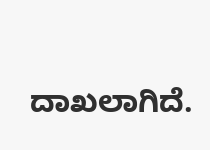ದಾಖಲಾಗಿದೆ.